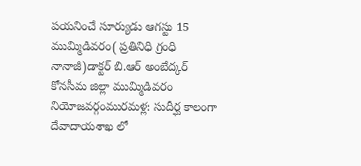పయనించే సూర్యుడు ఆగస్టు 15 ముమ్మిడివరం( ప్రతినిధి గ్రంధి నానాజీ)డాక్టర్ బి.ఆర్ అంబేద్కర్ కోనసీమ జిల్లా ముమ్మిడివరం నియోజవర్గంమురమళ్ల: సుదీర్ఘ కాలంగా దేవాదాయశాఖ లో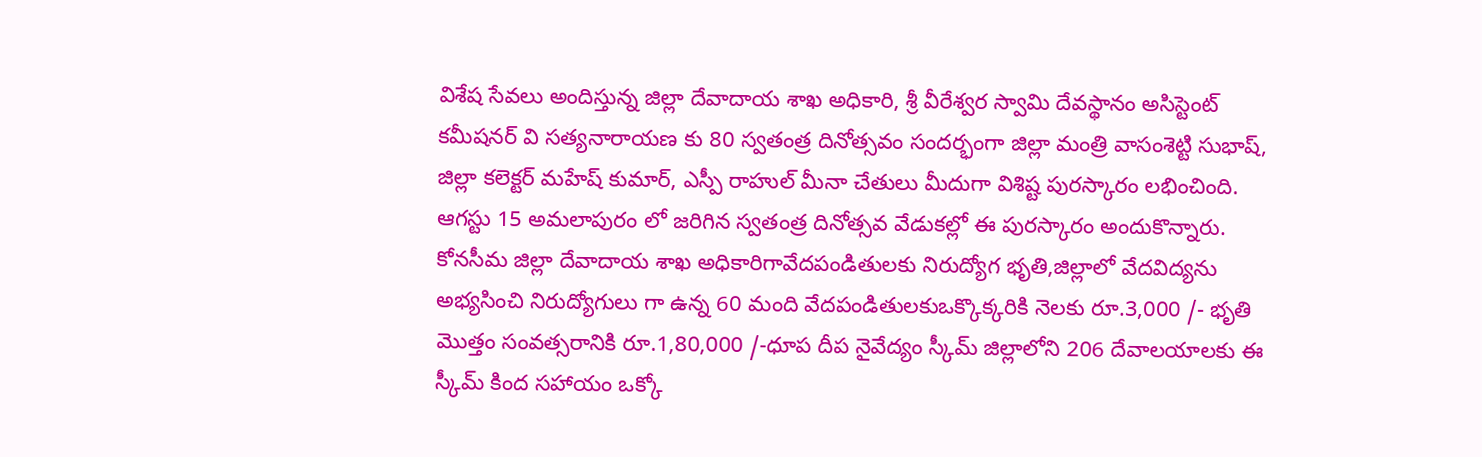విశేష సేవలు అందిస్తున్న జిల్లా దేవాదాయ శాఖ అధికారి, శ్రీ వీరేశ్వర స్వామి దేవస్థానం అసిస్టెంట్ కమీషనర్ వి సత్యనారాయణ కు 80 స్వతంత్ర దినోత్సవం సందర్భంగా జిల్లా మంత్రి వాసంశెట్టి సుభాష్, జిల్లా కలెక్టర్ మహేష్ కుమార్, ఎస్పీ రాహుల్ మీనా చేతులు మీదుగా విశిష్ట పురస్కారం లభించింది. ఆగస్టు 15 అమలాపురం లో జరిగిన స్వతంత్ర దినోత్సవ వేడుకల్లో ఈ పురస్కారం అందుకొన్నారు. కోనసీమ జిల్లా దేవాదాయ శాఖ అధికారిగావేదపండితులకు నిరుద్యోగ భృతి,జిల్లాలో వేదవిద్యను అభ్యసించి నిరుద్యోగులు గా ఉన్న 60 మంది వేదపండితులకుఒక్కొక్కరికి నెలకు రూ.3,000 /- భృతి మొత్తం సంవత్సరానికి రూ.1,80,000 /-ధూప దీప నైవేద్యం స్కీమ్ జిల్లాలోని 206 దేవాలయాలకు ఈ స్కీమ్ కింద సహాయం ఒక్కో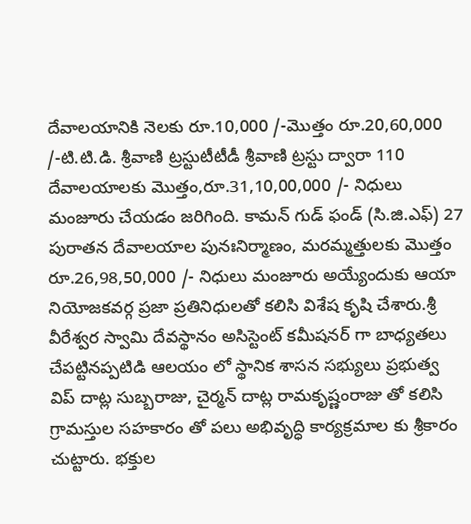దేవాలయానికి నెలకు రూ.10,000 /-మొత్తం రూ.20,60,000 /-టి.టి.డి. శ్రీవాణి ట్రస్టుటీటీడీ శ్రీవాణి ట్రస్టు ద్వారా 110 దేవాలయాలకు మొత్తం,రూ.31,10,00,000 /- నిధులు మంజూరు చేయడం జరిగింది. కామన్ గుడ్ ఫండ్ (సి.జి.ఎఫ్) 27 పురాతన దేవాలయాల పునఃనిర్మాణం, మరమ్మత్తులకు మొత్తం రూ.26,98,50,000 /- నిధులు మంజూరు అయ్యేందుకు ఆయా నియోజకవర్గ ప్రజా ప్రతినిధులతో కలిసి విశేష కృషి చేశారు.శ్రీ వీరేశ్వర స్వామి దేవస్థానం అసిస్టెంట్ కమీషనర్ గా బాధ్యతలు చేపట్టినప్పటిడి ఆలయం లో స్థానిక శాసన సభ్యులు ప్రభుత్వ విప్ దాట్ల సుబ్బరాజు, చైర్మన్ దాట్ల రామకృష్ణంరాజు తో కలిసి గ్రామస్తుల సహకారం తో పలు అభివృద్ధి కార్యక్రమాల కు శ్రీకారం చుట్టారు. భక్తుల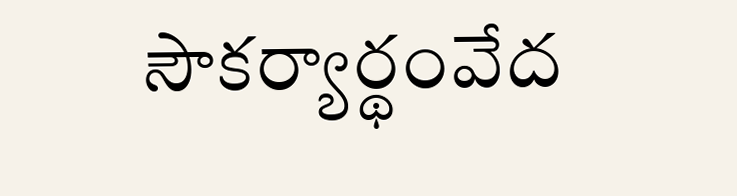సౌకర్యార్థంవేద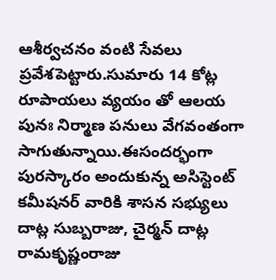ఆశీర్వచనం వంటి సేవలు ప్రవేశపెట్టారు.సుమారు 14 కోట్ల రూపాయలు వ్యయం తో ఆలయ పునః నిర్మాణ పనులు వేగవంతంగా సాగుతున్నాయి.ఈసందర్భంగా పురస్కారం అందుకున్న అసిస్టెంట్ కమీషనర్ వారికి శాసన సభ్యులు దాట్ల సుబ్బరాజు, చైర్మన్ దాట్ల రామకృష్ణంరాజు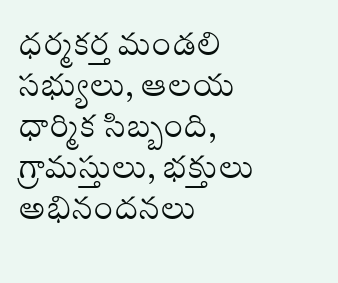ధర్మకర్త మండలి సభ్యులు, ఆలయ ధార్మిక సిబ్బంది, గ్రామస్తులు, భక్తులు అభినందనలు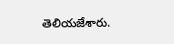తెలియజేశారు.